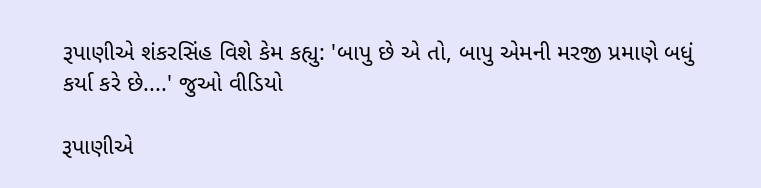રૂપાણીએ શંકરસિંહ વિશે કેમ કહ્યુ: 'બાપુ છે એ તો, બાપુ એમની મરજી પ્રમાણે બધું કર્યા કરે છે....' જુઓ વીડિયો

રૂપાણીએ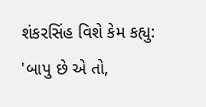શંકરસિંહ વિશે કેમ કહ્યુ: 'બાપુ છે એ તો,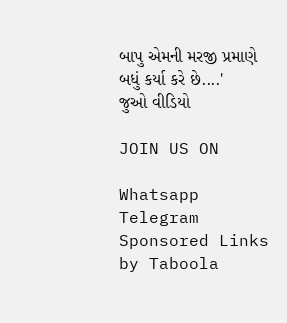બાપુ એમની મરજી પ્રમાણે બધું કર્યા કરે છે....' જુઓ વીડિયો

JOIN US ON

Whatsapp
Telegram
Sponsored Links by Taboola